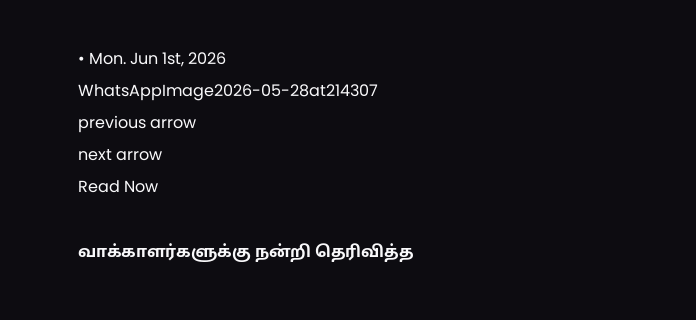• Mon. Jun 1st, 2026
WhatsAppImage2026-05-28at214307
previous arrow
next arrow
Read Now

வாக்காளர்களுக்கு நன்றி தெரிவித்த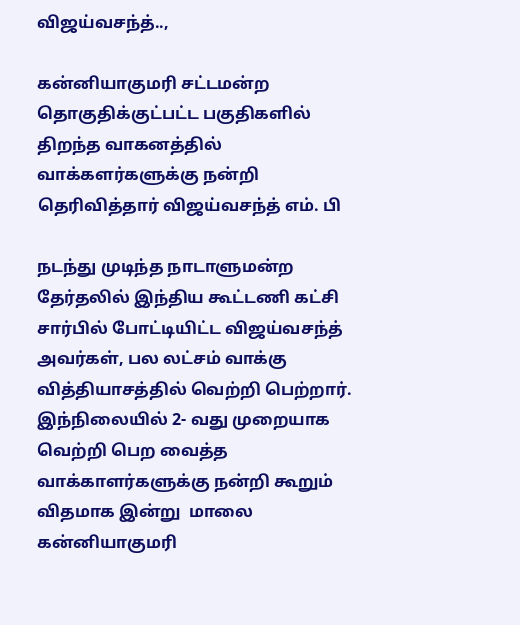விஜய்வசந்த்..,

கன்னியாகுமரி சட்டமன்ற தொகுதிக்குட்பட்ட பகுதிகளில் திறந்த வாகனத்தில் வாக்களர்களுக்கு நன்றி தெரிவித்தார் விஜய்வசந்த் எம். பி

நடந்து முடிந்த நாடாளுமன்ற தேர்தலில் இந்திய கூட்டணி கட்சி சார்பில் போட்டியிட்ட விஜய்வசந்த் அவர்கள், பல லட்சம் வாக்கு வித்தியாசத்தில் வெற்றி பெற்றார். இந்நிலையில் 2- வது முறையாக வெற்றி பெற வைத்த வாக்காளர்களுக்கு நன்றி கூறும் விதமாக இன்று  மாலை கன்னியாகுமரி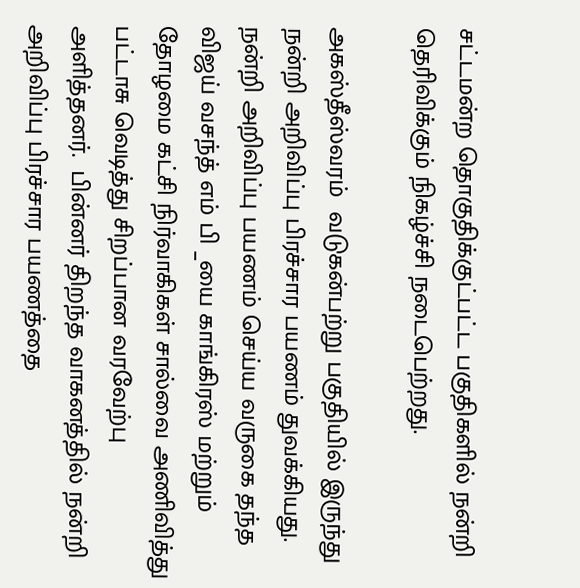சட்டமன்ற தொகுதிக்குட்பட்ட பகுதிகளில் நன்றி தெரிவிக்கும் நிகழ்ச்சி நடைபெற்றது.

அகஸ்தீஸ்வரம்  வடுகன்பற்று பகுதியில் இருந்து நன்றி அறிவிப்பு பிரச்சார பயணம் துவக்கியது. நன்றி அறிவிப்பு பயணம் செய்ய வருகை தந்த விஜய் வசந்த் எம் பி _யை காங்கிரஸ் மற்றும் தோழமை கட்சி நிர்வாகிகள் சால்வை அணிவித்து பட்டாசு வெடித்து சிறப்பான வரவேற்பு அளித்தனர்.  பின்னர் திறந்த வாகனத்தில் நன்றி அறிவிப்பு பிரச்சார பயணத்தை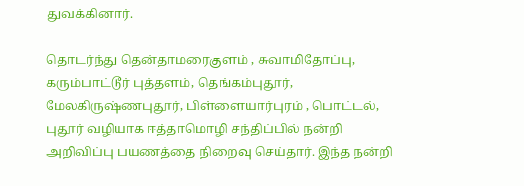துவக்கினார்.

தொடர்ந்து தென்தாமரைகுளம் , சுவாமிதோப்பு, கரும்பாட்டூர் புத்தளம், தெங்கம்புதூர், மேலகிருஷ்ணபுதூர், பிள்ளையார்புரம் , பொட்டல், புதூர் வழியாக ஈத்தாமொழி சந்திப்பில் நன்றி அறிவிப்பு பயணத்தை நிறைவு செய்தார். இந்த நன்றி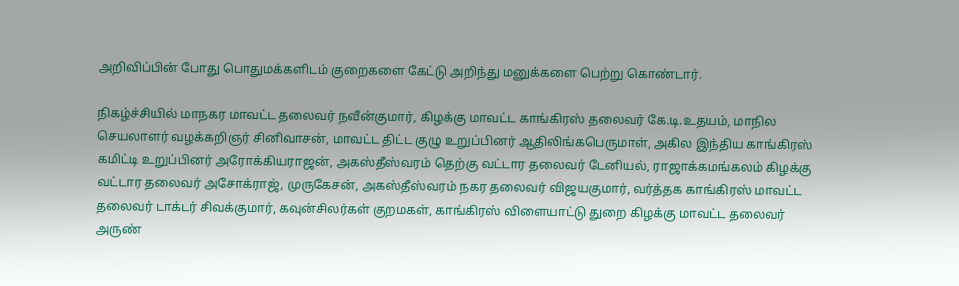அறிவிப்பின் போது பொதுமக்களிடம் குறைகளை கேட்டு அறிந்து மனுக்களை பெற்று கொண்டார்.

நிகழ்ச்சியில் மாநகர மாவட்ட தலைவர் நவீன்குமார், கிழக்கு மாவட்ட காங்கிரஸ் தலைவர் கே.டி.உதயம், மாநில செயலாளர் வழக்கறிஞர் சினிவாசன், மாவட்ட திட்ட குழு உறுப்பினர் ஆதிலிங்கபெருமாள், அகில இந்திய காங்கிரஸ் கமிட்டி உறுப்பினர் அரோக்கியராஜன், அகஸ்தீஸ்வரம் தெற்கு வட்டார தலைவர் டேனியல், ராஜாக்கமங்கலம் கிழக்கு வட்டார தலைவர் அசோக்ராஜ், முருகேசன், அகஸ்தீஸ்வரம் நகர தலைவர் விஜயகுமார், வர்த்தக காங்கிரஸ் மாவட்ட தலைவர் டாக்டர் சிவக்குமார், கவுன்சிலர்கள் குறமகள், காங்கிரஸ் விளையாட்டு துறை கிழக்கு மாவட்ட தலைவர் அருண்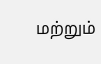மற்றும்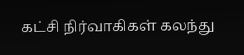கட்சி நிர்வாகிகள் கலந்து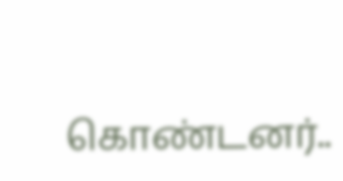கொண்டனர்..